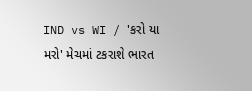IND vs WI / 'કરો યા મરો' મેચમાં ટકરાશે ભારત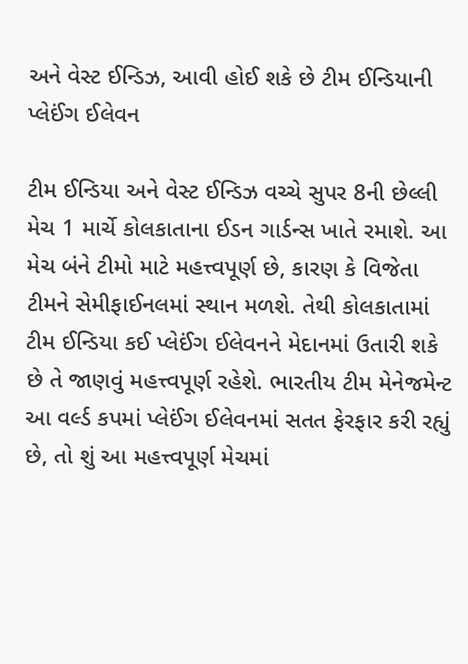અને વેસ્ટ ઈન્ડિઝ, આવી હોઈ શકે છે ટીમ ઈન્ડિયાની પ્લેઈંગ ઈલેવન

ટીમ ઈન્ડિયા અને વેસ્ટ ઈન્ડિઝ વચ્ચે સુપર 8ની છેલ્લી મેચ 1 માર્ચે કોલકાતાના ઈડન ગાર્ડન્સ ખાતે રમાશે. આ મેચ બંને ટીમો માટે મહત્ત્વપૂર્ણ છે, કારણ કે વિજેતા ટીમને સેમીફાઈનલમાં સ્થાન મળશે. તેથી કોલકાતામાં ટીમ ઈન્ડિયા કઈ પ્લેઈંગ ઈલેવનને મેદાનમાં ઉતારી શકે છે તે જાણવું મહત્ત્વપૂર્ણ રહેશે. ભારતીય ટીમ મેનેજમેન્ટ આ વર્લ્ડ કપમાં પ્લેઈંગ ઈલેવનમાં સતત ફેરફાર કરી રહ્યું છે, તો શું આ મહત્ત્વપૂર્ણ મેચમાં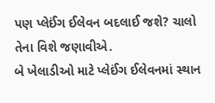પણ પ્લેઈંગ ઈલેવન બદલાઈ જશે? ચાલો તેના વિશે જણાવીએ.
બે ખેલાડીઓ માટે પ્લેઈંગ ઈલેવનમાં સ્થાન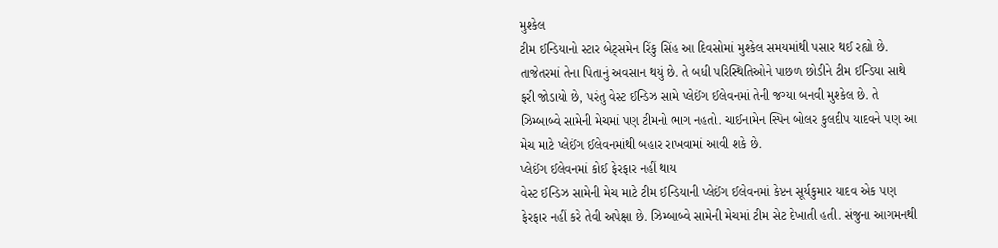મુશ્કેલ
ટીમ ઈન્ડિયાનો સ્ટાર બેટ્સમેન રિંકુ સિંહ આ દિવસોમાં મુશ્કેલ સમયમાંથી પસાર થઈ રહ્યો છે. તાજેતરમાં તેના પિતાનું અવસાન થયું છે. તે બધી પરિસ્થિતિઓને પાછળ છોડીને ટીમ ઈન્ડિયા સાથે ફરી જોડાયો છે, પરંતુ વેસ્ટ ઈન્ડિઝ સામે પ્લેઈંગ ઈલેવનમાં તેની જગ્યા બનવી મુશ્કેલ છે. તે ઝિમ્બાબ્વે સામેની મેચમાં પણ ટીમનો ભાગ નહતો. ચાઈનામેન સ્પિન બોલર કુલદીપ યાદવને પણ આ મેચ માટે પ્લેઈંગ ઈલેવનમાંથી બહાર રાખવામાં આવી શકે છે.
પ્લેઈંગ ઈલેવનમાં કોઈ ફેરફાર નહીં થાય
વેસ્ટ ઈન્ડિઝ સામેની મેચ માટે ટીમ ઈન્ડિયાની પ્લેઈંગ ઈલેવનમાં કેપ્ટન સૂર્યકુમાર યાદવ એક પણ ફેરફાર નહીં કરે તેવી અપેક્ષા છે. ઝિમ્બાબ્વે સામેની મેચમાં ટીમ સેટ દેખાતી હતી. સંજુના આગમનથી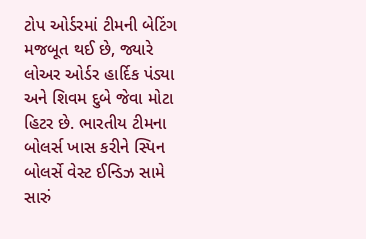ટોપ ઓર્ડરમાં ટીમની બેટિંગ મજબૂત થઈ છે, જ્યારે લોઅર ઓર્ડર હાર્દિક પંડ્યા અને શિવમ દુબે જેવા મોટા હિટર છે. ભારતીય ટીમના બોલર્સ ખાસ કરીને સ્પિન બોલર્સે વેસ્ટ ઈન્ડિઝ સામે સારું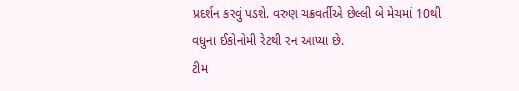પ્રદર્શન કરવું પડશે. વરુણ ચક્રવર્તીએ છેલ્લી બે મેચમાં 10થી વધુના ઈકોનોમી રેટથી રન આપ્યા છે.
ટીમ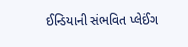ઈન્ડિયાની સંભવિત પ્લેઈંગ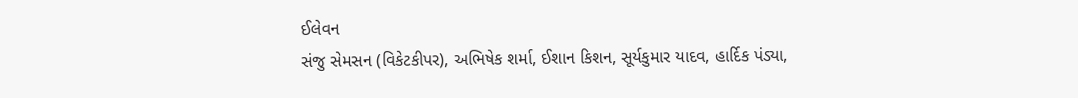ઈલેવન
સંજુ સેમસન (વિકેટકીપર), અભિષેક શર્મા, ઈશાન કિશન, સૂર્યકુમાર યાદવ, હાર્દિક પંડ્યા,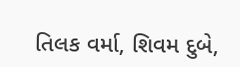તિલક વર્મા, શિવમ દુબે,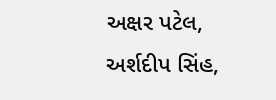અક્ષર પટેલ, અર્શદીપ સિંહ,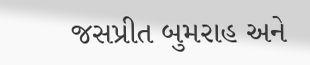જસપ્રીત બુમરાહ અને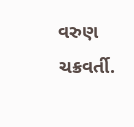વરુણ ચક્રવર્તી.